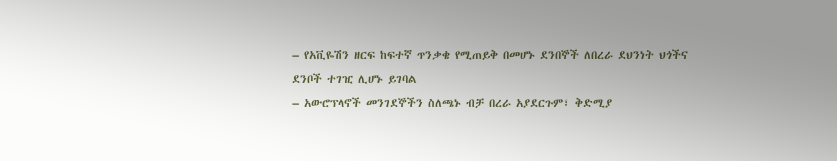– የአቪዬሽን ዘርፍ ከፍተኛ ጥንቃቄ የሚጠይቅ በመሆኑ ደንበኞች ለበረራ ደህንነት ህጎችና ደንቦች ተገዢ ሊሆኑ ይገባል
– አውሮፕላኖች መንገደኞችን ስለጫኑ ብቻ በረራ አያደርጉም፣ ቅድሚያ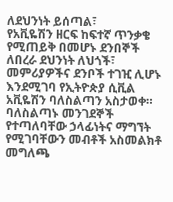ለደህንነት ይሰጣል፣
የአቪዬሽን ዘርፍ ከፍተኛ ጥንቃቄ የሚጠይቅ በመሆኑ ደንበኞች ለበረራ ደህንነት ለህጎች፣ መምሪያዎችና ደንቦች ተገዢ ሊሆኑ እንደሚገባ የኢትዮጵያ ሲቪል አቪዬሽን ባለስልጣን አስታወቀ።
ባለስልጣኑ መንገደኞች የተጣለባቸው ኃላፊነትና ማግኘት የሚገባቸውን መብቶች አስመልክቶ መግለጫ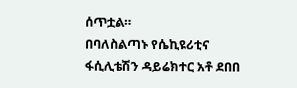ሰጥቷል።
በባለስልጣኑ የሴኪዩሪቲና ፋሲሊቴሽን ዳይሬክተር አቶ ደበበ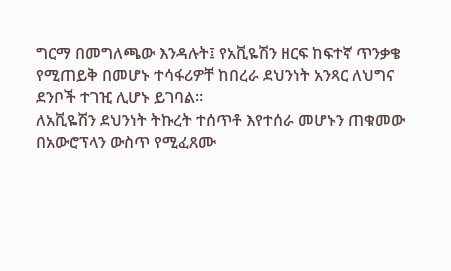ግርማ በመግለጫው እንዳሉት፤ የአቪዬሽን ዘርፍ ከፍተኛ ጥንቃቄ የሚጠይቅ በመሆኑ ተሳፋሪዎቸ ከበረራ ደህንነት አንጻር ለህግና ደንቦች ተገዢ ሊሆኑ ይገባል።
ለአቪዬሽን ደህንነት ትኩረት ተሰጥቶ እየተሰራ መሆኑን ጠቁመው በአውሮፕላን ውስጥ የሚፈጸሙ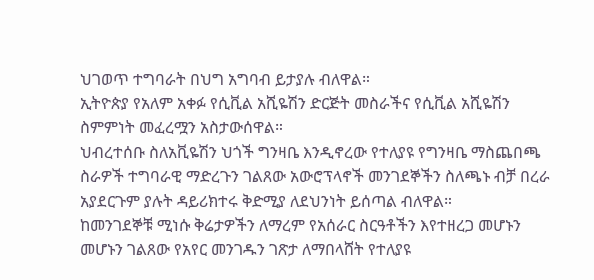ህገወጥ ተግባራት በህግ አግባብ ይታያሉ ብለዋል።
ኢትዮጵያ የአለም አቀፉ የሲቪል አሺዬሽን ድርጅት መስራችና የሲቪል አሺዬሽን ስምምነት መፈረሟን አስታውሰዋል።
ህብረተሰቡ ስለአቪዬሽን ህጎች ግንዛቤ እንዲኖረው የተለያዩ የግንዛቤ ማስጨበጫ ስራዎች ተግባራዊ ማድረጉን ገልጸው አውሮፕላኖች መንገደኞችን ስለጫኑ ብቻ በረራ አያደርጉም ያሉት ዳይሪክተሩ ቅድሚያ ለደህንነት ይሰጣል ብለዋል።
ከመንገደኞቹ ሚነሱ ቅሬታዎችን ለማረም የአሰራር ስርዓቶችን እየተዘረጋ መሆኑን መሆኑን ገልጸው የአየር መንገዱን ገጽታ ለማበላሸት የተለያዩ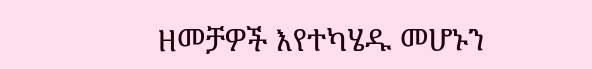ዘመቻዎች እየተካሄዱ መሆኑን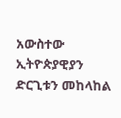አውስተው ኢትዮጵያዊያን ድርጊቱን መከላከል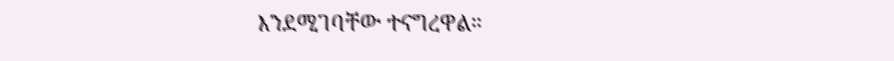እንደሚገባቸው ተናግረዋል።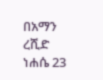በአማን ረሺድ
ነሐሴ 23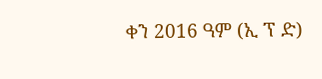ቀን 2016 ዓም (ኢ ፕ ድ)